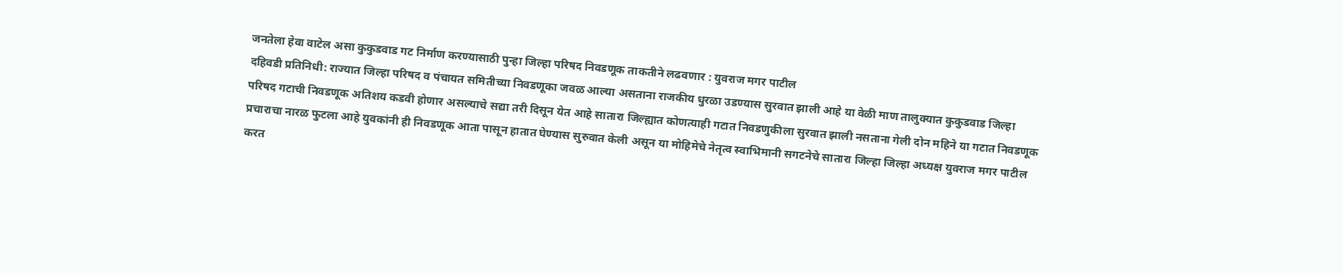जनतेला हेवा वाटेल असा कुकुडवाड गट निर्माण करण्यासाठी पुन्हा जिल्हा परिषद निवडणूक ताकतीने लढवणार : युवराज मगर पाटील
दहिवडी प्रतिनिधी: राज्यात जिल्हा परिषद व पंचायत समितीच्या निवडणूका जवळ आल्या असताना राजकीय धुरळा उडण्यास सुरवात झाली आहे या वेळी माण तालुक्यात कुकुडवाड जिल्हा परिषद गटाची निवडणूक अतिशय कडवी होणार असल्याचे सद्या तरी दिसून येत आहे सातारा जिल्ह्यात कोणत्याही गटात निवडणुकीला सुरवात झाली नसताना गेली दोन महिने या गटात निवडणूक प्रचाराचा नारळ फुटला आहे युवकांनी ही निवडणूक आता पासून हातात घेण्यास सुरुवात केली असून या मोहिमेचे नेतृत्व स्वाभिमानी सगटनेचे सातारा जिल्हा जिल्हा अध्यक्ष युवराज मगर पाटील करत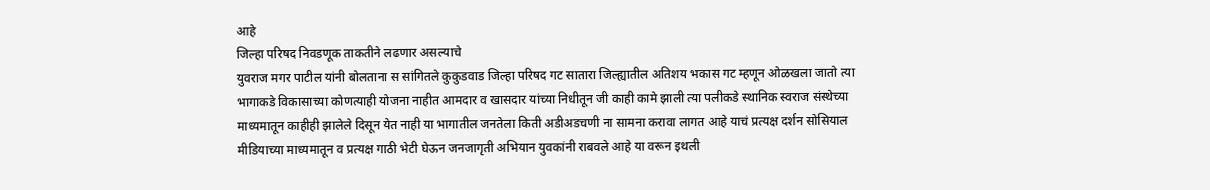आहे
जिल्हा परिषद निवडणूक ताकतीने लढणार असल्याचे
युवराज मगर पाटील यांनी बोलताना स सांगितले कुकुडवाड जिल्हा परिषद गट सातारा जिल्ह्यातील अतिशय भकास गट म्हणून ओळखला जातो त्या भागाकडे विकासाच्या कोणत्याही योजना नाहीत आमदार व खासदार यांच्या निधीतून जी काही कामे झाली त्या पलीकडे स्थानिक स्वराज संस्थेच्या माध्यमातून काहीही झालेले दिसून येत नाही या भागातील जनतेला किती अडीअडचणी ना सामना करावा लागत आहे याचं प्रत्यक्ष दर्शन सोसियाल मीडियाच्या माध्यमातून व प्रत्यक्ष गाठी भेटी घेऊन जनजागृती अभियान युवकांनी राबवले आहे या वरून इथली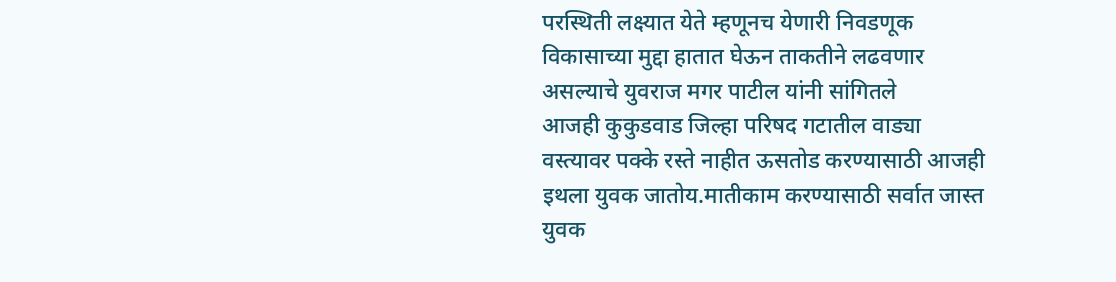परस्थिती लक्ष्यात येते म्हणूनच येणारी निवडणूक विकासाच्या मुद्दा हातात घेऊन ताकतीने लढवणार असल्याचे युवराज मगर पाटील यांनी सांगितले
आजही कुकुडवाड जिल्हा परिषद गटातील वाड्या वस्त्यावर पक्के रस्ते नाहीत ऊसतोड करण्यासाठी आजही इथला युवक जातोय.मातीकाम करण्यासाठी सर्वात जास्त युवक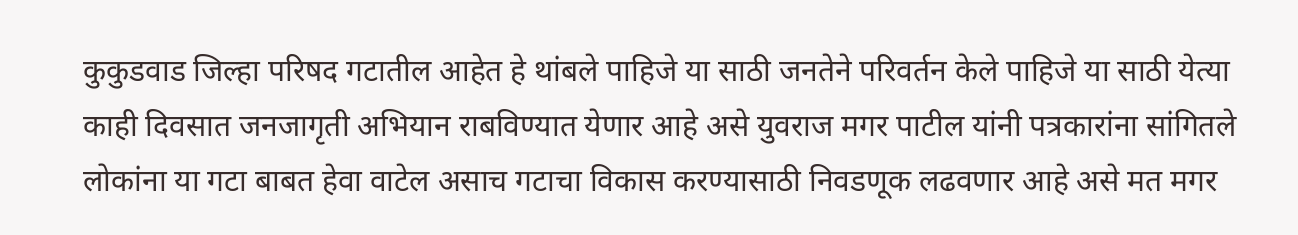कुकुडवाड जिल्हा परिषद गटातील आहेत हे थांबले पाहिजे या साठी जनतेने परिवर्तन केले पाहिजे या साठी येत्या काही दिवसात जनजागृती अभियान राबविण्यात येणार आहे असे युवराज मगर पाटील यांनी पत्रकारांना सांगितले
लोकांना या गटा बाबत हेवा वाटेल असाच गटाचा विकास करण्यासाठी निवडणूक लढवणार आहे असे मत मगर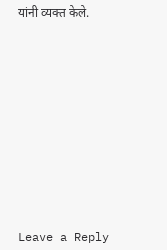यांनी व्यक्त केले.













Leave a Reply